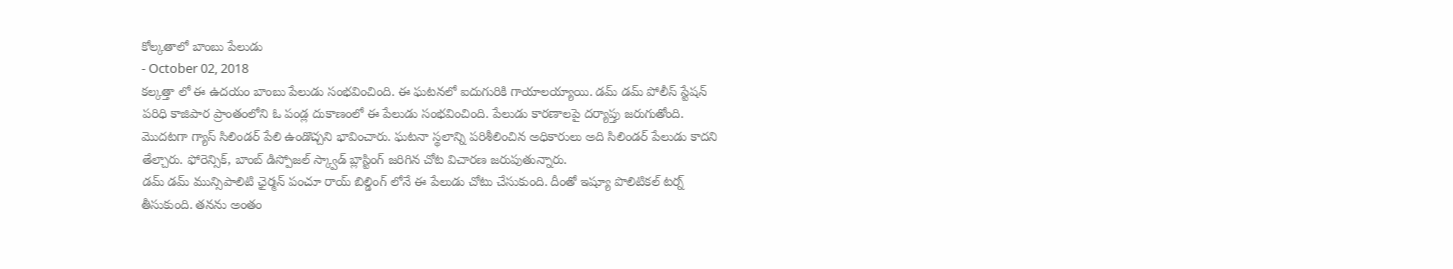కోల్కతాలో బాంబు పేలుడు
- October 02, 2018
కల్కత్తా లో ఈ ఉదయం బాంబు పేలుడు సంభవించింది. ఈ ఘటనలో ఐదుగురికి గాయాలయ్యాయి. డమ్ డమ్ పోలీస్ స్టేషన్ పరిధి కాజిపార ప్రాంతంలోని ఓ పండ్ల దుకాణంలో ఈ పేలుడు సంభవించింది. పేలుడు కారణాలపై దర్యాప్తు జరుగుతోంది. మొదటగా గ్యాస్ సిలిండర్ పేలి ఉండొచ్చని భావించారు. ఘటనా స్థలాన్ని పరిశీలించిన అధికారులు అది సిలిండర్ పేలుడు కాదని తేల్చారు. ఫోరెన్సిక్, బాంబ్ డిస్పోజల్ స్క్వాడ్ బ్లాస్టింగ్ జరిగిన చోట విచారణ జరుపుతున్నారు.
డమ్ డమ్ మున్సిపాలిటి ఛైర్మన్ పంచూ రాయ్ బిల్డింగ్ లోనే ఈ పేలుడు చోటు చేసుకుంది. దీంతో ఇష్యూ పొలిటికల్ టర్న్ తీసుకుంది. తనను అంతం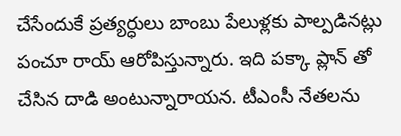చేసేందుకే ప్రత్యర్ధులు బాంబు పేలుళ్లకు పాల్పడినట్లు పంచూ రాయ్ ఆరోపిస్తున్నారు. ఇది పక్కా ప్లాన్ తో చేసిన దాడి అంటున్నారాయన. టీఎంసీ నేతలను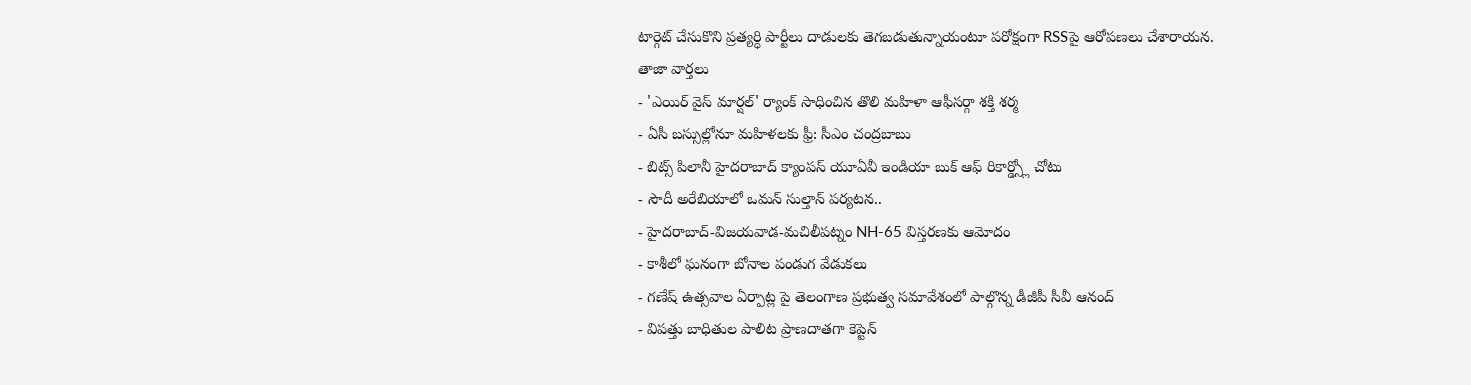టార్గెట్ చేసుకొని ప్రత్యర్ధి పార్టీలు దాడులకు తెగబడుతున్నాయంటూ పరోక్షంగా RSSపై ఆరోపణలు చేశారాయన.
తాజా వార్తలు
- 'ఎయిర్ వైస్ మార్షల్' ర్యాంక్ సాధించిన తొలి మహిళా ఆఫీసర్గా శక్తి శర్మ
- ఏసీ బస్సుల్లోనూ మహిళలకు ఫ్రీ: సీఎం చంద్రబాబు
- బిట్స్ పిలానీ హైదరాబాద్ క్యాంపస్ యూఏవీ ఇండియా బుక్ ఆఫ్ రికార్డ్స్లో చోటు
- సౌదీ అరేబియాలో ఒమన్ సుల్తాన్ పర్యటన..
- హైదరాబాద్-విజయవాడ-మచిలీపట్నం NH-65 విస్తరణకు ఆమోదం
- కాశీలో ఘనంగా బోనాల పండుగ వేడుకలు
- గణేష్ ఉత్సవాల ఏర్పాట్ల పై తెలంగాణ ప్రభుత్వ సమావేశంలో పాల్గొన్న డీజీపీ సీవీ ఆనంద్
- విపత్తు బాధితుల పాలిట ప్రాణదాతగా కెప్టెన్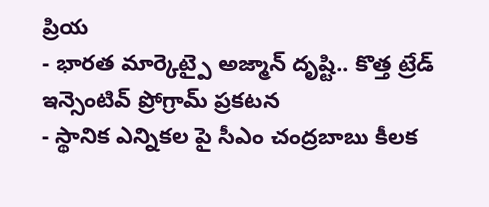ప్రియ
- భారత మార్కెట్పై అజ్మాన్ దృష్టి.. కొత్త ట్రేడ్ ఇన్సెంటివ్ ప్రోగ్రామ్ ప్రకటన
- స్థానిక ఎన్నికల పై సీఎం చంద్రబాబు కీలక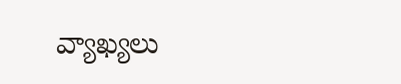వ్యాఖ్యలు